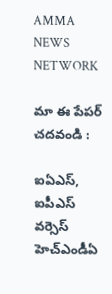AMMA
NEWS
NETWORK

మా ఈ పేపర్ చదవండి :

ఐఏఎస్, ఐపీఎస్ వర్సెస్ హెచ్ఎండీఏ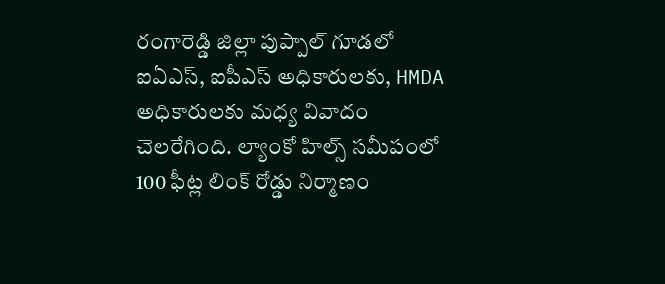రంగారెడ్డి జిల్లా పుప్పాల్ గూడలో ఐఏఎస్, ఐపీఎస్ అధికారులకు, HMDA అధికారులకు మధ్య వివాదం చెలరేగింది. ల్యాంకో హిల్స్ సమీపంలో 100 ఫీట్ల లింక్ రోడ్డు నిర్మాణం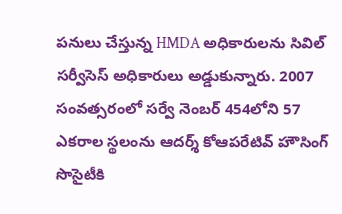పనులు చేస్తున్న HMDA అధికారులను సివిల్ సర్వీసెస్ అధికారులు అడ్డుకున్నారు. 2007 సంవత్సరంలో సర్వే నెంబర్ 454లోని 57 ఎకరాల స్థలంను ఆదర్శ్ కోఆపరేటివ్ హౌసింగ్ సొసైటీకి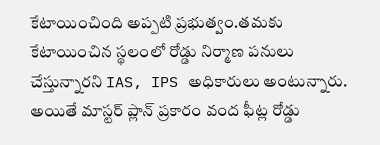కేటాయించింది అప్పటి ప్రభుత్వం.తమకు కేటాయించిన స్థలంలో రోడ్డు నిర్మాణ పనులు చేస్తున్నారని IAS, IPS అధికారులు అంటున్నారు. అయితే మాస్టర్ ప్లాన్ ప్రకారం వంద ఫీట్ల రోడ్డు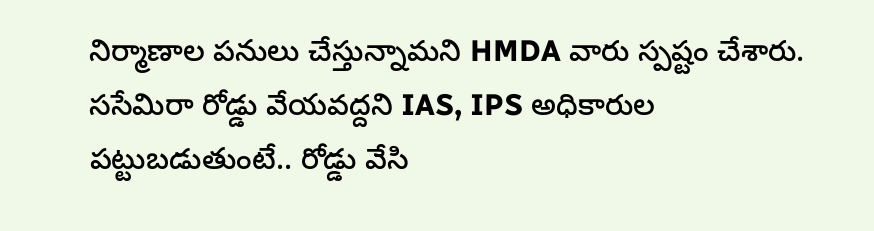నిర్మాణాల పనులు చేస్తున్నామని HMDA వారు స్పష్టం చేశారు. ససేమిరా రోడ్డు వేయవద్దని IAS, IPS అధికారుల పట్టుబడుతుంటే.. రోడ్డు వేసి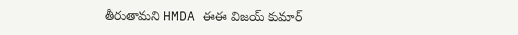తీరుతామని HMDA ఈఈ విజయ్ కుమార్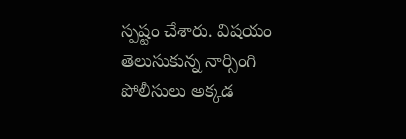స్పష్టం చేశారు. విషయం తెలుసుకున్న నార్సింగి పోలీసులు అక్కడ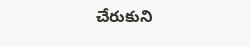చేరుకుని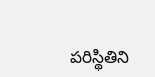పరిస్థితిని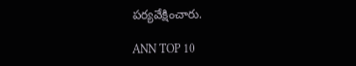పర్యవేక్షించారు.

ANN TOP 10